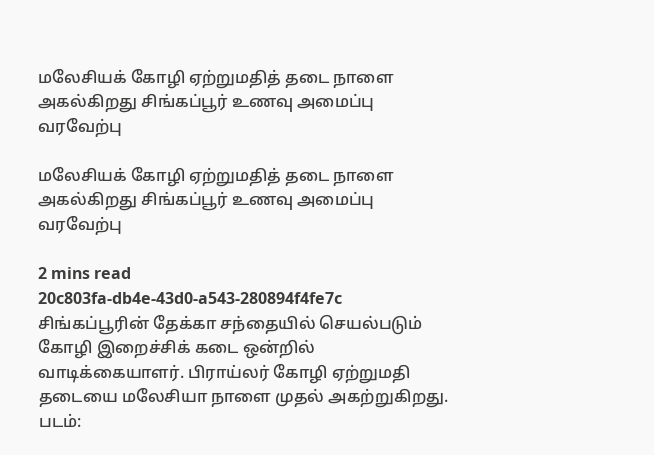மலேசியக் கோழி ஏற்றுமதித் தடை நாளை அகல்கிறது சிங்கப்பூர் உணவு அமைப்பு வரவேற்பு

மலேசியக் கோழி ஏற்றுமதித் தடை நாளை அகல்கிறது சிங்கப்பூர் உணவு அமைப்பு வரவேற்பு

2 mins read
20c803fa-db4e-43d0-a543-280894f4fe7c
சிங்கப்பூரின் தேக்கா சந்தையில் செயல்படும் கோழி இறைச்சிக் கடை ஒன்றில் வாடிக்கையாளர். பிராய்லர் கோழி ஏற்றுமதி தடையை மலேசியா நாளை முதல் அகற்றுகிறது. படம்: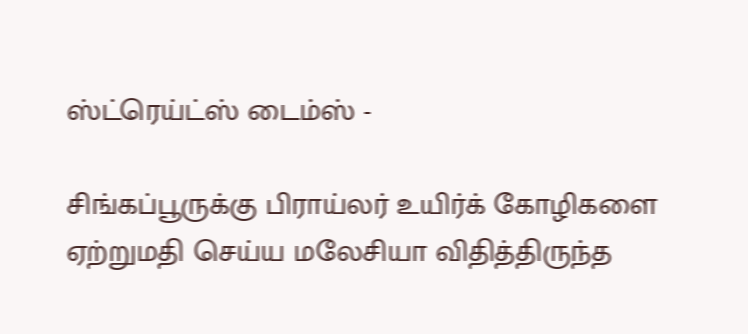ஸ்ட்ரெய்ட்ஸ் டைம்ஸ் -

சிங்கப்பூருக்கு பிராய்லர் உயிர்க் கோழிகளை ஏற்றுமதி செய்ய மலேசியா விதித்திருந்த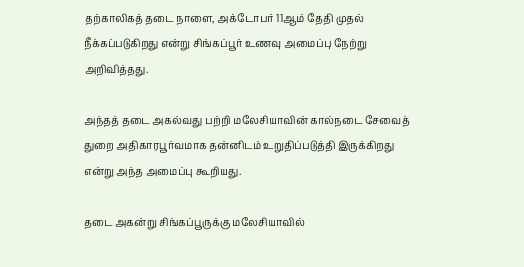தற்காலிகத் தடை நாளை, அக்டோபர் 11ஆம் தேதி முதல் நீக்கப்படுகிறது என்று சிங்கப்பூர் உணவு அமைப்பு நேற்று அறிவித்தது.

அந்தத் தடை அகல்வது பற்றி மலேசியாவின் கால்நடை சேவைத் துறை அதிகாரபூர்வமாக தன்னிடம் உறுதிப்படுத்தி இருக்கிறது என்று அந்த அமைப்பு கூறியது.

தடை அகன்று சிங்கப்பூருக்கு மலேசியாவில்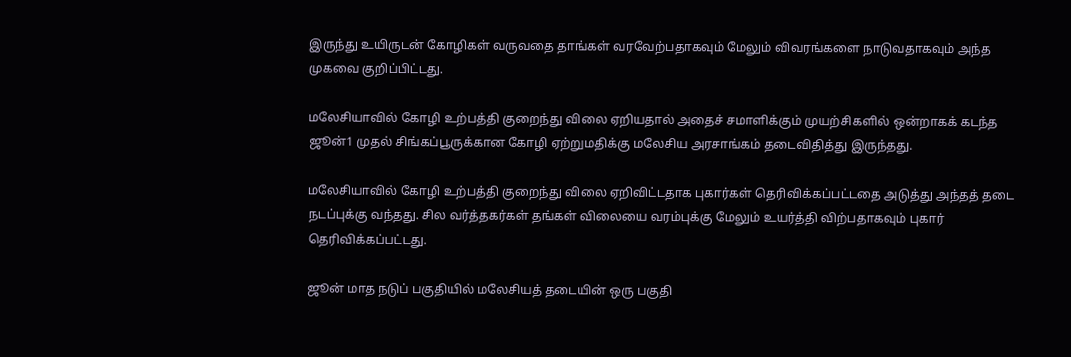இருந்து உயிருடன் கோழிகள் வருவதை தாங்கள் வரவேற்பதாகவும் மேலும் விவரங்களை நாடுவதாகவும் அந்த முகவை குறிப்பிட்டது.

மலேசியாவில் கோழி உற்பத்தி குறைந்து விலை ஏறியதால் அதைச் சமாளிக்கும் முயற்சிகளில் ஒன்றாகக் கடந்த ஜூன்1 முதல் சிங்கப்பூருக்கான கோழி ஏற்றுமதிக்கு மலேசிய அரசாங்கம் தடைவிதித்து இருந்தது.

மலேசியாவில் கோழி உற்பத்தி குறைந்து விலை ஏறிவிட்டதாக புகார்கள் தெரிவிக்கப்பட்டதை அடுத்து அந்தத் தடை நடப்புக்கு வந்தது. சில வர்த்தகர்கள் தங்கள் விலையை வரம்புக்கு மேலும் உயர்த்தி விற்பதாகவும் புகார் தெரிவிக்கப்பட்டது.

ஜூன் மாத நடுப் பகுதியில் மலேசியத் தடையின் ஒரு பகுதி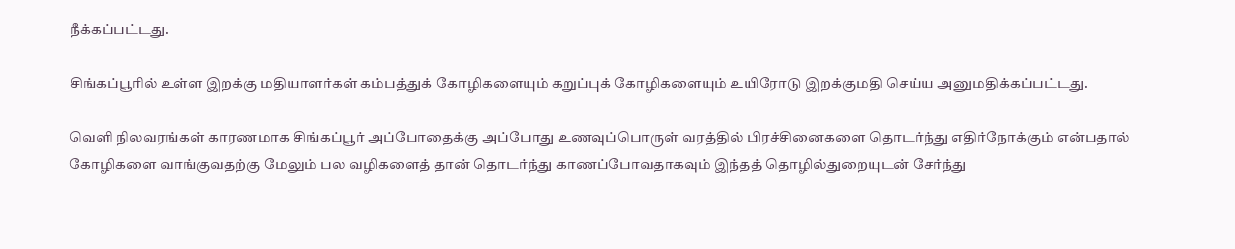நீக்கப்பட்டது.

சிங்கப்பூரில் உள்ள இறக்கு மதியாளர்கள் கம்பத்துக் கோழிகளையும் கறுப்புக் கோழிகளையும் உயிரோடு இறக்குமதி செய்ய அனுமதிக்கப்பட்டது.

வெளி நிலவரங்கள் காரணமாக சிங்கப்பூர் அப்போதைக்கு அப்போது உணவுப்பொருள் வரத்தில் பிரச்சினைகளை தொடர்ந்து எதிர்நோக்கும் என்பதால் கோழிகளை வாங்குவதற்கு மேலும் பல வழிகளைத் தான் தொடர்ந்து காணப்போவதாகவும் இந்தத் தொழில்துறையுடன் சேர்ந்து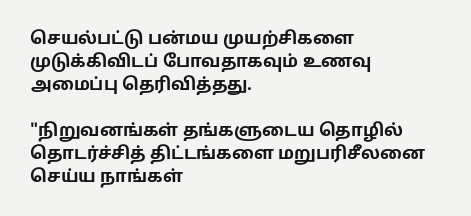செயல்பட்டு பன்மய முயற்சிகளை முடுக்கிவிடப் போவதாகவும் உணவு அமைப்பு தெரிவித்தது.

"நிறுவனங்கள் தங்களுடைய தொழில் தொடர்ச்சித் திட்டங்களை மறுபரிசீலனை செய்ய நாங்கள்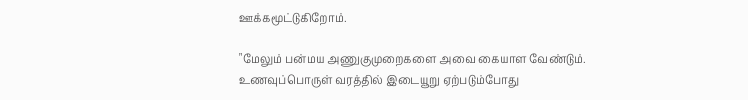ஊக்கமூட்டுகிறோம்.

"மேலும் பன்மய அணுகுமுறைகளை அவை கையாள வேண்டும். உணவுப்பொருள் வரத்தில் இடையூறு ஏற்படும்போது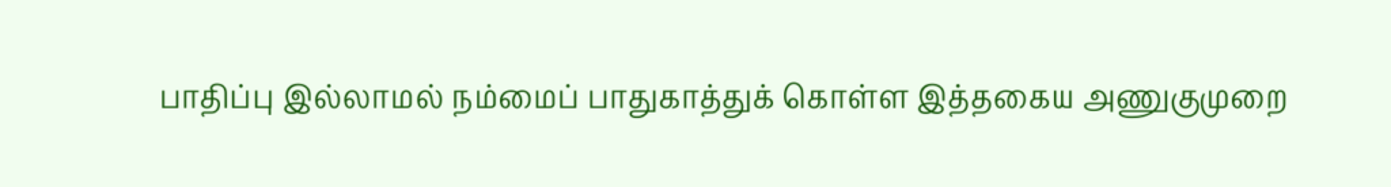பாதிப்பு இல்லாமல் நம்மைப் பாதுகாத்துக் கொள்ள இத்தகைய அணுகுமுறை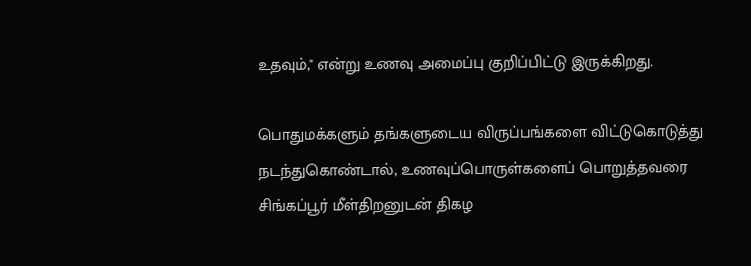உதவும்," என்று உணவு அமைப்பு குறிப்பிட்டு இருக்கிறது.

பொதுமக்களும் தங்களுடைய விருப்பங்களை விட்டுகொடுத்து நடந்துகொண்டால், உணவுப்பொருள்களைப் பொறுத்தவரை சிங்கப்பூர் மீள்திறனுடன் திகழ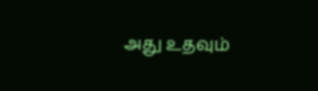அது உதவும்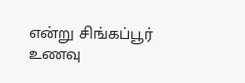என்று சிங்கப்பூர் உணவு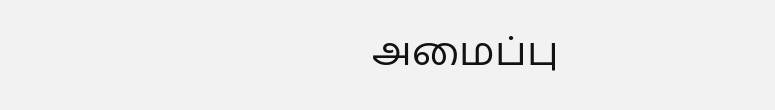அமைப்பு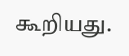கூறியது.